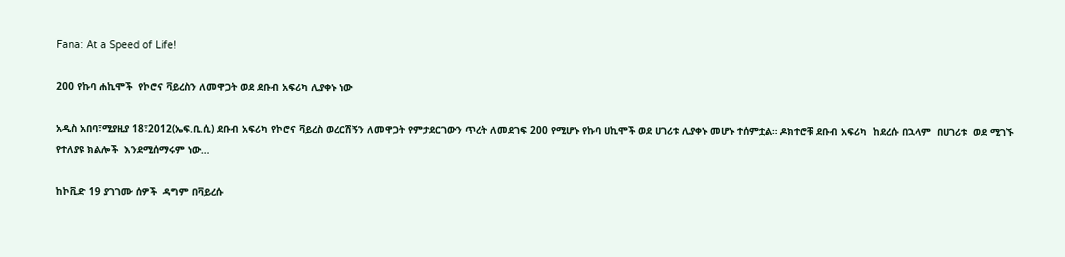Fana: At a Speed of Life!

200 የኩባ ሐኪሞች  የኮሮና ቫይረስን ለመዋጋት ወደ ደቡብ አፍሪካ ሊያቀኑ ነው

አዲስ አበባ፣ሚያዚያ 18፣2012(ኤፍ.ቢ.ሲ) ደቡብ አፍሪካ የኮሮና ቫይረስ ወረርሽኝን ለመዋጋት የምታደርገውን ጥረት ለመደገፍ 200 የሚሆኑ የኩባ ሀኪሞች ወደ ሀገሪቱ ሊያቀኑ መሆኑ ተሰምቷል። ዶክተሮቹ ደቡብ አፍሪካ  ከደረሱ በኋላም  በሀገሪቱ  ወደ ሚገኙ የተለያዩ ክልሎች  እንደሚሰማሩም ነው…

ከኮቪድ 19 ያገገሙ ሰዎች  ዳግም በቫይረሱ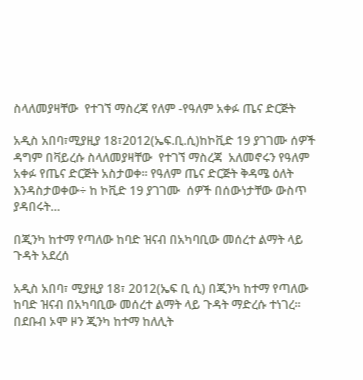ስላለመያዛቸው  የተገኘ ማስረጃ የለም -የዓለም አቀፉ ጤና ድርጅት

አዲስ አበባ፣ሚያዚያ 18፣2012(ኤፍ.ቢ.ሲ)ከኮቪድ 19 ያገገሙ ሰዎች  ዳግም በቫይረሱ ስላለመያዛቸው  የተገኘ ማስረጃ  አለመኖሩን የዓለም አቀፉ የጤና ድርጅት አስታወቀ፡፡ የዓለም ጤና ድርጅት ቅዳሜ ዕለት እንዳስታወቀው÷ ከ ኮቪድ 19 ያገገሙ  ሰዎች በሰውነታቸው ውስጥ  ያዳበሩት…

በጂንካ ከተማ የጣለው ከባድ ዝናብ በአካባቢው መሰረተ ልማት ላይ ጉዳት አደረሰ

አዲስ አበባ፣ ሚያዚያ 18፣ 2012(ኤፍ ቢ ሲ) በጂንካ ከተማ የጣለው ከባድ ዝናብ በአካባቢው መሰረተ ልማት ላይ ጉዳት ማድረሱ ተነገረ፡፡ በደቡብ ኦሞ ዞን ጂንካ ከተማ ከለሊት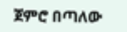ጀምሮ በጣለው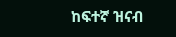ከፍተኛ ዝናብ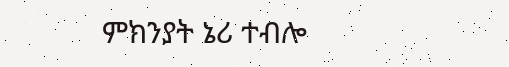ምክንያት ኔሪ ተብሎ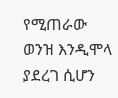የሚጠራው ወንዝ እንዲሞላ ያደረገ ሲሆን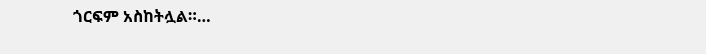ጎርፍም አስከትሏል።…